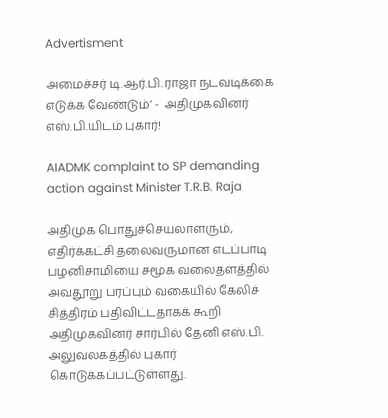Advertisment

அமைச்சர் டி.ஆர்.பி. ராஜா நடவடிக்கை எடுக்க வேண்டும்’ -  அதிமுகவினர் எஸ்.பி.யிடம் புகார்!

AIADMK complaint to SP demanding action against Minister T.R.B. Raja

அதிமுக பொதுச்செயலாளரும், எதிர்க்கட்சி தலைவருமான எடப்பாடி பழனிசாமியை சமூக வலைதளத்தில் அவதூறு பரப்பும் வகையில் கேலிச் சித்திரம் பதிவிட்டதாகக் கூறி அதிமுகவினர் சார்பில் தேனி எஸ்.பி. அலுவலகத்தில் புகார் கொடுக்கப்பட்டுள்ளது.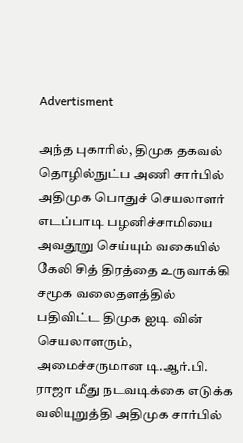Advertisment

அந்த புகாரில், திமுக தகவல் தொழில்நுட்ப அணி சார்பில் அதிமுக பொதுச் செயலாளர் எடப்பாடி பழனிச்சாமியை அவதூறு செய்யும் வகையில் கேலி சித் திரத்தை உருவாக்கி சமூக வலைதளத்தில் பதிவிட்ட திமுக ஐடி வின் செயலாளரும், அமைச்சருமான டி.ஆர்.பி. ராஜா மீது நடவடிக்கை எடுக்க வலியுறுத்தி அதிமுக சார்பில்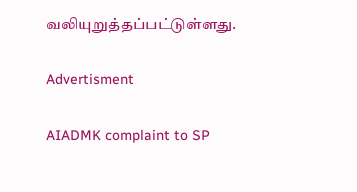வலியுறுத்தப்பட்டுள்ளது.

Advertisment

AIADMK complaint to SP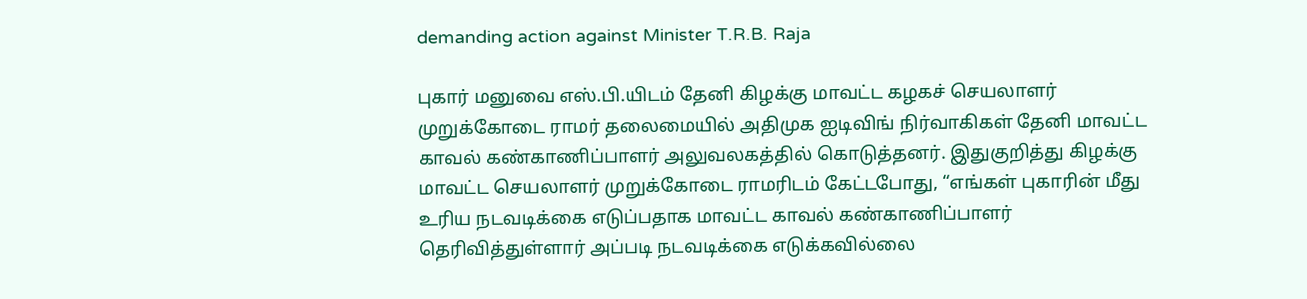demanding action against Minister T.R.B. Raja

புகார் மனுவை எஸ்.பி.யிடம் தேனி கிழக்கு மாவட்ட கழகச் செயலாளர் முறுக்கோடை ராமர் தலைமையில் அதிமுக ஐடிவிங் நிர்வாகிகள் தேனி மாவட்ட காவல் கண்காணிப்பாளர் அலுவலகத்தில் கொடுத்தனர். இதுகுறித்து கிழக்கு மாவட்ட செயலாளர் முறுக்கோடை ராமரிடம் கேட்டபோது, “எங்கள் புகாரின் மீது உரிய நடவடிக்கை எடுப்பதாக மாவட்ட காவல் கண்காணிப்பாளர் தெரிவித்துள்ளார் அப்படி நடவடிக்கை எடுக்கவில்லை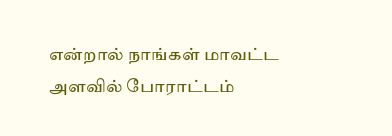என்றால் நாங்கள் மாவட்ட அளவில் போராட்டம்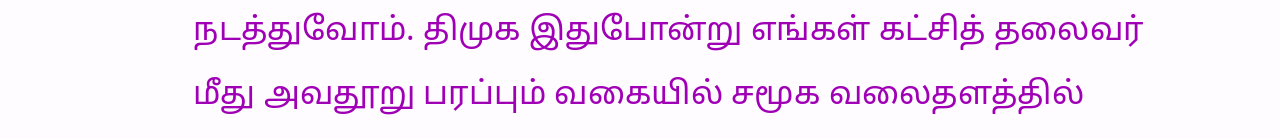நடத்துவோம். திமுக இதுபோன்று எங்கள் கட்சித் தலைவர் மீது அவதூறு பரப்பும் வகையில் சமூக வலைதளத்தில்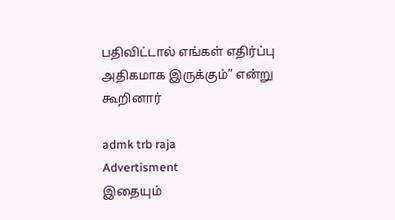பதிவிட்டால் எங்கள் எதிர்ப்பு அதிகமாக இருக்கும்” என்று கூறினார்

admk trb raja
Advertisment
இதையும்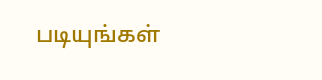படியுங்கள்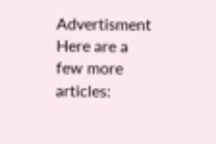Advertisment
Here are a few more articles: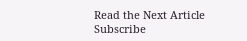Read the Next Article
Subscribe